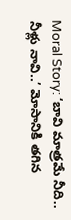Moral Story: ‘బావి మాత్రమే నీది.. నీళ్లు నావి..’ మోసానికి తగిన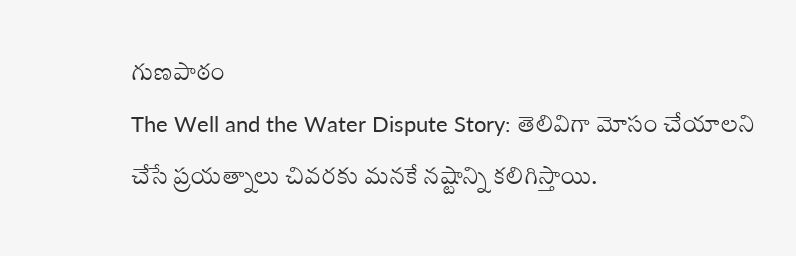గుణపాఠం
The Well and the Water Dispute Story: తెలివిగా మోసం చేయాలని చేసే ప్రయత్నాలు చివరకు మనకే నష్టాన్ని కలిగిస్తాయి.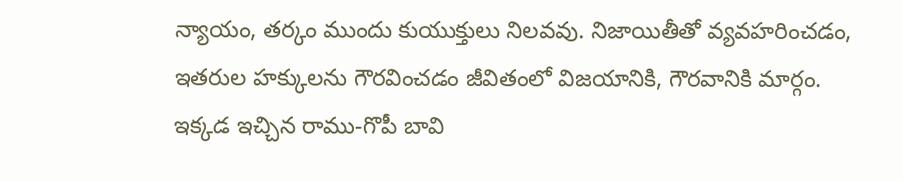న్యాయం, తర్కం ముందు కుయుక్తులు నిలవవు. నిజాయితీతో వ్యవహరించడం, ఇతరుల హక్కులను గౌరవించడం జీవితంలో విజయానికి, గౌరవానికి మార్గం. ఇక్కడ ఇచ్చిన రాము-గొపీ బావి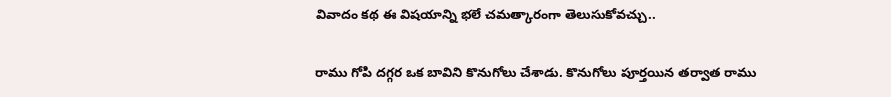వివాదం కథ ఈ విషయాన్ని భలే చమత్కారంగా తెలుసుకోవచ్చు..

రాము గోపి దగ్గర ఒక బావిని కొనుగోలు చేశాడు. కొనుగోలు పూర్తయిన తర్వాత రాము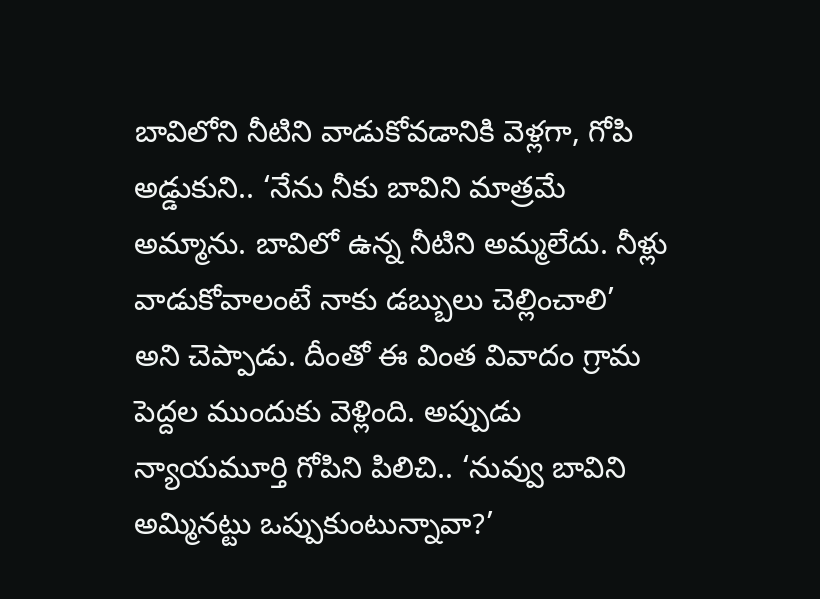బావిలోని నీటిని వాడుకోవడానికి వెళ్లగా, గోపి అడ్డుకుని.. ‘నేను నీకు బావిని మాత్రమే అమ్మాను. బావిలో ఉన్న నీటిని అమ్మలేదు. నీళ్లు వాడుకోవాలంటే నాకు డబ్బులు చెల్లించాలి’ అని చెప్పాడు. దీంతో ఈ వింత వివాదం గ్రామ పెద్దల ముందుకు వెళ్లింది. అప్పుడు న్యాయమూర్తి గోపిని పిలిచి.. ‘నువ్వు బావిని అమ్మినట్టు ఒప్పుకుంటున్నావా?’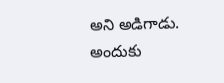అని అడిగాడు. అందుకు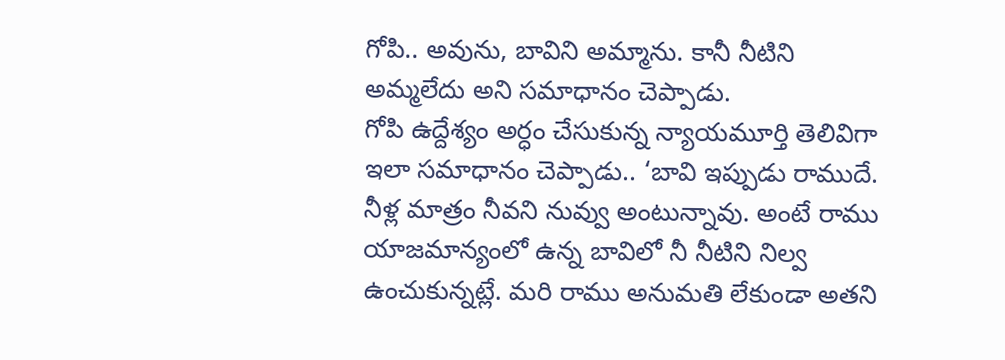గోపి.. అవును, బావిని అమ్మాను. కానీ నీటిని అమ్మలేదు అని సమాధానం చెప్పాడు.
గోపి ఉద్దేశ్యం అర్ధం చేసుకున్న న్యాయమూర్తి తెలివిగా ఇలా సమాధానం చెప్పాడు.. ‘బావి ఇప్పుడు రాముదే. నీళ్ల మాత్రం నీవని నువ్వు అంటున్నావు. అంటే రాము యాజమాన్యంలో ఉన్న బావిలో నీ నీటిని నిల్వ ఉంచుకున్నట్లే. మరి రాము అనుమతి లేకుండా అతని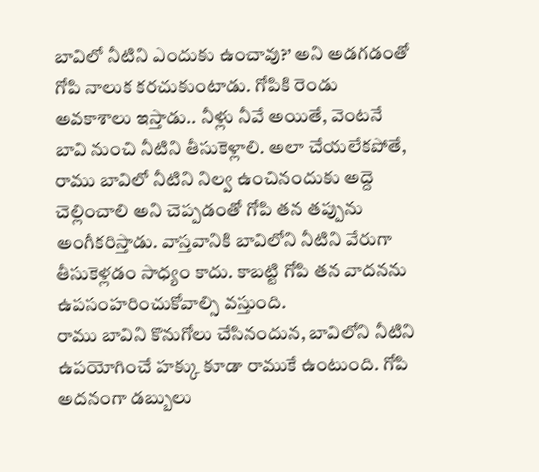బావిలో నీటిని ఎందుకు ఉంచావు?’ అని అడగడంతో గోపి నాలుక కరచుకుంటాడు. గోపికి రెండు అవకాశాలు ఇస్తాడు.. నీళ్లు నీవే అయితే, వెంటనే బావి నుంచి నీటిని తీసుకెళ్లాలి. అలా చేయలేకపోతే, రాము బావిలో నీటిని నిల్వ ఉంచినందుకు అద్దె చెల్లించాలి అని చెప్పడంతో గోపి తన తప్పును అంగీకరిస్తాడు. వాస్తవానికి బావిలోని నీటిని వేరుగా తీసుకెళ్లడం సాధ్యం కాదు. కాబట్టి గోపి తన వాదనను ఉపసంహరించుకోవాల్సి వస్తుంది.
రాము బావిని కొనుగోలు చేసినందున, బావిలోని నీటిని ఉపయోగించే హక్కు కూడా రాముకే ఉంటుంది. గోపి అదనంగా డబ్బులు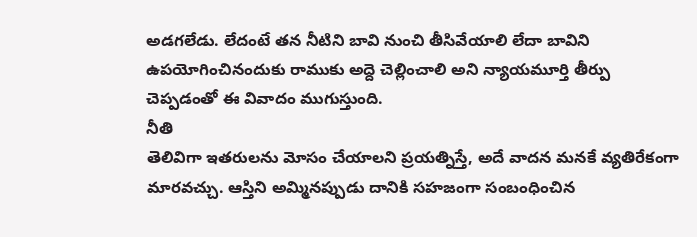అడగలేడు. లేదంటే తన నీటిని బావి నుంచి తీసివేయాలి లేదా బావిని ఉపయోగించినందుకు రాముకు అద్దె చెల్లించాలి అని న్యాయమూర్తి తీర్పు చెప్పడంతో ఈ వివాదం ముగుస్తుంది.
నీతి
తెలివిగా ఇతరులను మోసం చేయాలని ప్రయత్నిస్తే, అదే వాదన మనకే వ్యతిరేకంగా మారవచ్చు. ఆస్తిని అమ్మినప్పుడు దానికి సహజంగా సంబంధించిన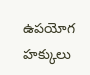ఉపయోగ హక్కులు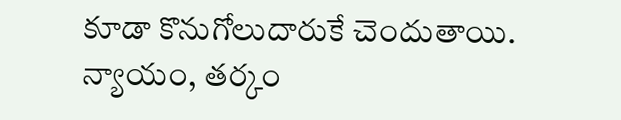కూడా కొనుగోలుదారుకే చెందుతాయి. న్యాయం, తర్కం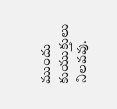ముందు కుయుక్తులు నిలవవు.